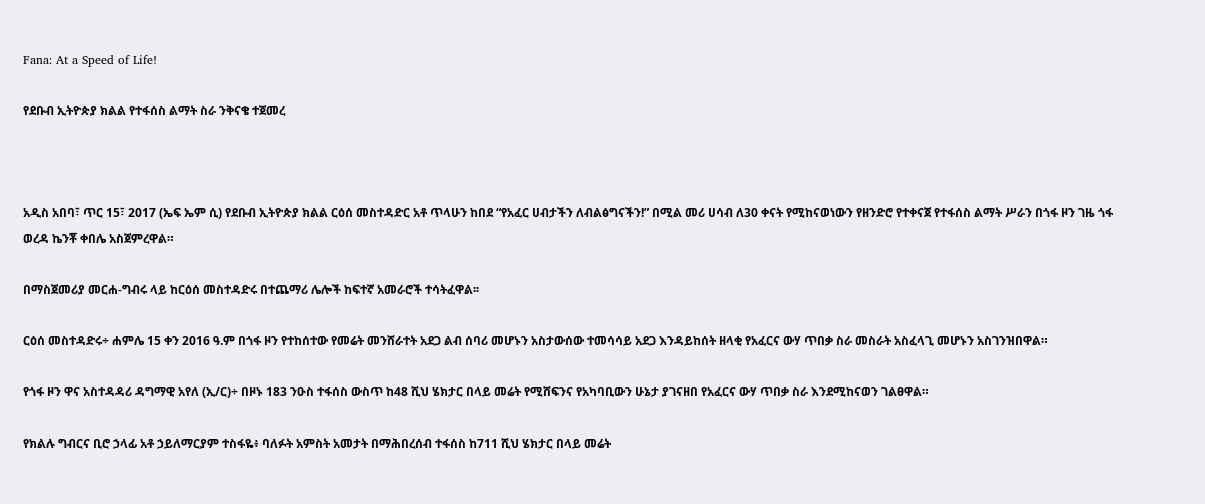Fana: At a Speed of Life!

የደቡብ ኢትዮጵያ ክልል የተፋሰስ ልማት ስራ ንቅናቄ ተጀመረ



አዲስ አበባ፣ ጥር 15፣ 2017 (ኤፍ ኤም ሲ) የደቡብ ኢትዮጵያ ክልል ርዕሰ መስተዳድር አቶ ጥላሁን ከበደ “የአፈር ሀብታችን ለብልፅግናችን!” በሚል መሪ ሀሳብ ለ30 ቀናት የሚከናወነውን የዘንድሮ የተቀናጀ የተፋሰስ ልማት ሥራን በጎፋ ዞን ገዜ ጎፋ ወረዳ ኬንቾ ቀበሌ አስጀምረዋል።

በማስጀመሪያ መርሐ-ግብሩ ላይ ከርዕሰ መስተዳድሩ በተጨማሪ ሌሎች ከፍተኛ አመራሮች ተሳትፈዋል፡፡

ርዕሰ መስተዳድሩ÷ ሐምሌ 15 ቀን 2016 ዓ.ም በጎፋ ዞን የተከሰተው የመሬት መንሸራተት አደጋ ልብ ሰባሪ መሆኑን አስታውሰው ተመሳሳይ አደጋ እንዳይከሰት ዘላቂ የአፈርና ውሃ ጥበቃ ስራ መስራት አስፈላጊ መሆኑን አስገንዝበዋል።

የጎፋ ዞን ዋና አስተዳዳሪ ዳግማዊ አየለ (ኢ/ር)÷ በዞኑ 183 ንዑስ ተፋሰስ ውስጥ ከ48 ሺህ ሄክታር በላይ መሬት የሚሸፍንና የአካባቢውን ሁኔታ ያገናዘበ የአፈርና ውሃ ጥበቃ ስራ እንደሚከናወን ገልፀዋል።

የክልሉ ግብርና ቢሮ ኃላፊ አቶ ኃይለማርያም ተስፋዬ፥ ባለፉት አምስት አመታት በማሕበረሰብ ተፋሰስ ከ711 ሺህ ሄክታር በላይ መሬት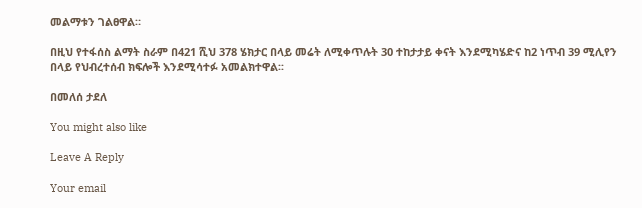መልማቱን ገልፀዋል።

በዚህ የተፋሰስ ልማት ስራም በ421 ሺህ 378 ሄክታር በላይ መሬት ለሚቀጥሉት 30 ተከታታይ ቀናት እንደሚካሄድና ከ2 ነጥብ 39 ሚሊየን በላይ የህብረተሰብ ክፍሎች እንደሚሳተፉ አመልክተዋል፡፡

በመለሰ ታደለ

You might also like

Leave A Reply

Your email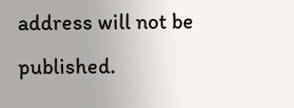address will not be published.